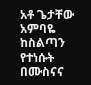አቶ ጌታቸው አምባዬ ከስልጣን የተነሱት በሙስናና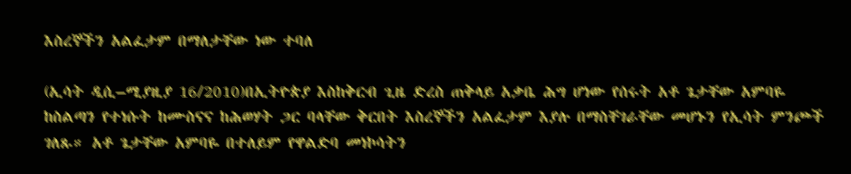እስረኞችን አልፈታም በማለታቸው ነው ተባለ

(ኢሳት ዲሲ–ሚያዚያ 16/2010)በኢትዮጵያ እስከቅርብ ጊዜ ድረስ ጠቅላይ አቃቤ ሕግ ሆነው የሰሩት አቶ ጌታቸው አምባዬ ከስልጣን የተነሱት ከሙስናና ከሕወሃት ጋር ባላቸው ቅርበት እስረኞችን አልፈታም እያሉ በማስቸገራቸው መሆኑን የኢሳት ምንጮች ገለጹ። አቶ ጌታቸው አምባዬ በተለይም የዋልድባ መነኮሳትን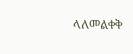ላለመልቀቅ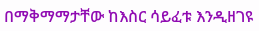በማቅማማታቸው ከእስር ሳይፈቱ እንዲዘገዩ